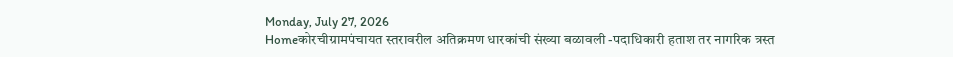Monday, July 27, 2026
Homeकोरचीग्रामपंचायत स्तरावरील अतिक्रमण धारकांची संख्या बळावली -पदाधिकारी हताश तर नागरिक त्रस्त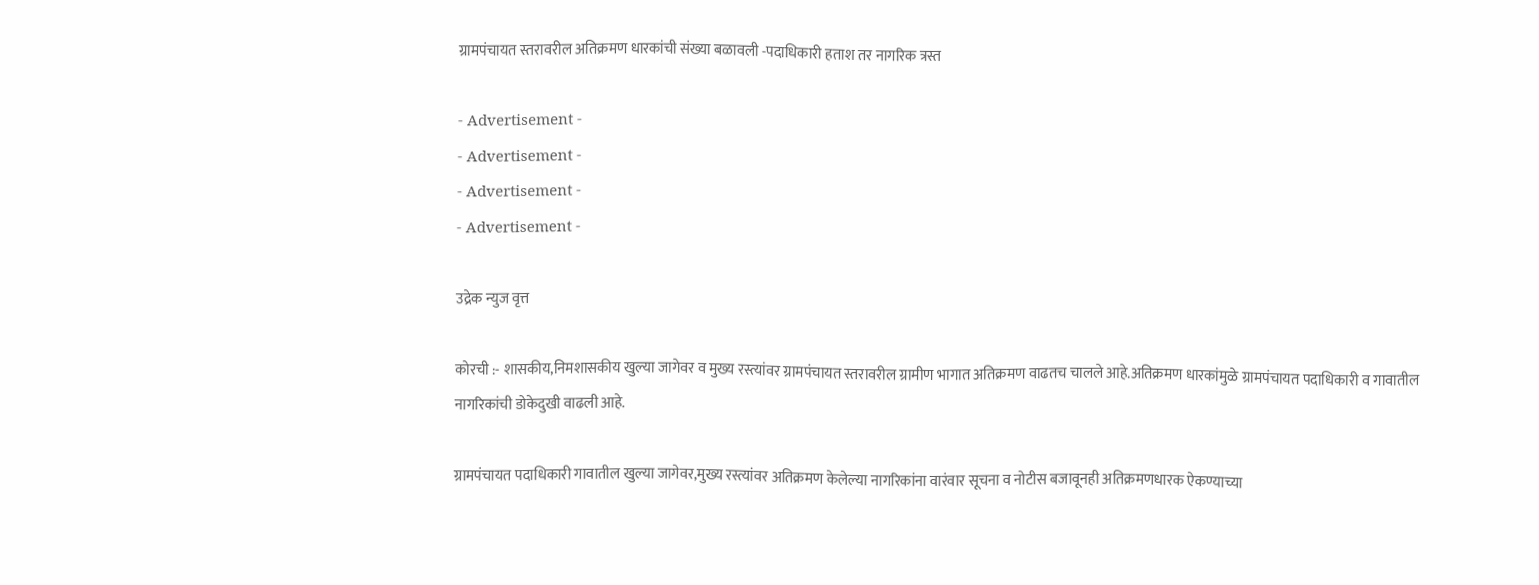ग्रामपंचायत स्तरावरील अतिक्रमण धारकांची संख्या बळावली -पदाधिकारी हताश तर नागरिक त्रस्त

- Advertisement -
- Advertisement -
- Advertisement -
- Advertisement -

उद्रेक न्युज वृत्त

कोरची :- शासकीय,निमशासकीय खुल्या जागेवर व मुख्य रस्त्यांवर ग्रामपंचायत स्तरावरील ग्रामीण भागात अतिक्रमण वाढतच चालले आहे.अतिक्रमण धारकांमुळे ग्रामपंचायत पदाधिकारी व गावातील नागरिकांची डोकेदुखी वाढली आहे.

ग्रामपंचायत पदाधिकारी गावातील खुल्या जागेवर,मुख्य रस्त्यांवर अतिक्रमण केलेल्या नागरिकांना वारंवार सूचना व नोटीस बजावूनही अतिक्रमणधारक ऐकण्याच्या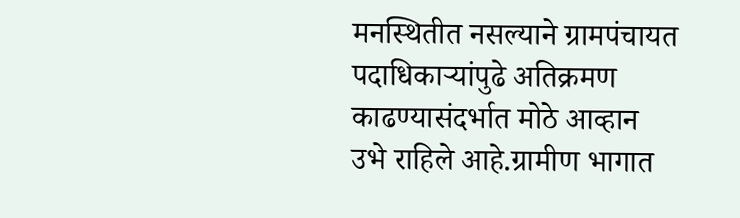मनस्थितीत नसल्याने ग्रामपंचायत पदाधिकाऱ्यांपुढे अतिक्रमण काढण्यासंदर्भात मोठे आव्हान उभे राहिले आहे.ग्रामीण भागात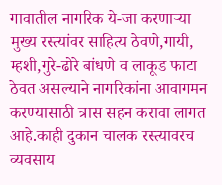गावातील नागरिक ये-जा करणाऱ्या मुख्य रस्त्यांवर साहित्य ठेवणे,गायी, म्हशी,गुरे-ढोरे बांधणे व लाकूड फाटा ठेवत असल्याने नागरिकांना आवागमन करण्यासाठी त्रास सहन करावा लागत आहे.काही दुकान चालक रस्त्यावरच व्यवसाय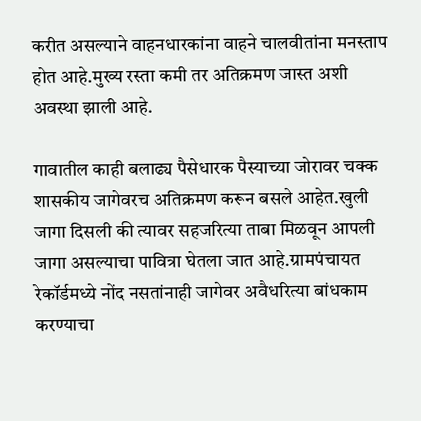करीत असल्याने वाहनधारकांना वाहने चालवीतांना मनस्ताप होत आहे.मुख्य रस्ता कमी तर अतिक्रमण जास्त अशी अवस्था झाली आहे.

गावातील काही बलाढ्य पैसेधारक पैस्याच्या जोरावर चक्क शासकीय जागेवरच अतिक्रमण करून बसले आहेत.खुली जागा दिसली की त्यावर सहजरित्या ताबा मिळवून आपली जागा असल्याचा पावित्रा घेतला जात आहे.ग्रामपंचायत रेकॉर्डमध्ये नोंद नसतांनाही जागेवर अवैधरित्या बांधकाम करण्याचा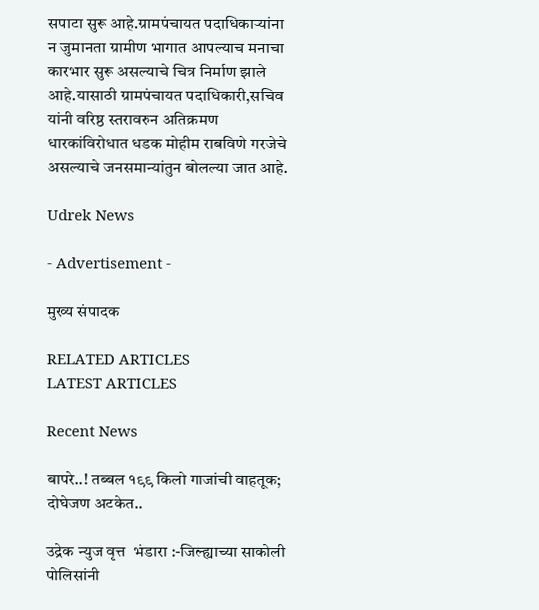सपाटा सुरू आहे.ग्रामपंचायत पदाधिकाऱ्यांना न जुमानता ग्रामीण भागात आपल्याच मनाचा कारभार सुरू असल्याचे चित्र निर्माण झाले आहे.यासाठी ग्रामपंचायत पदाधिकारी,सचिव यांनी वरिष्ठ स्तरावरुन अतिक्रमण धारकांविरोधात धडक मोहीम राबविणे गरजेचे असल्याचे जनसमान्यांतुन बोलल्या जात आहे.

Udrek News

- Advertisement -

मुख्य संपादक

RELATED ARTICLES
LATEST ARTICLES

Recent News

बापरे..! तब्बल १९९ किलो गाजांची वाहतूक; दोघेजण अटकेत..

उद्रेक न्युज वृत्त  भंडारा :-जिल्ह्याच्या साकोली पोलिसांनी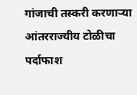गांजाची तस्करी करणाऱ्या आंतरराज्यीय टोळीचा पर्दाफाश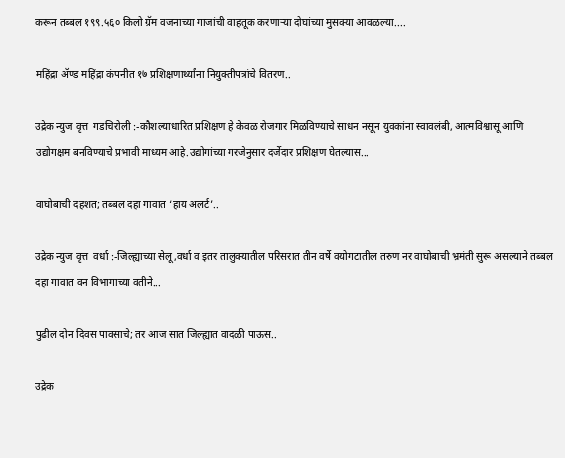करून तब्बल १९९.५६० किलो ग्रॅम वजनाच्या गाजांची वाहतूक करणाऱ्या दोघांच्या मुसक्या आवळल्या....

महिंद्रा ॲण्ड महिंद्रा कंपनीत १७ प्रशिक्षणार्थ्यांना नियुक्तीपत्रांचे वितरण..

उद्रेक न्युज वृत्त  गडचिरोली :-कौशल्याधारित प्रशिक्षण हे केवळ रोजगार मिळविण्याचे साधन नसून युवकांना स्वावलंबी, आत्मविश्वासू आणि उद्योगक्षम बनविण्याचे प्रभावी माध्यम आहे.उद्योगांच्या गरजेनुसार दर्जेदार प्रशिक्षण घेतल्यास...

वाघोबाची दहशत; तब्बल दहा गावात ‘हाय अलर्ट’..

उद्रेक न्युज वृत्त  वर्धा :-जिल्ह्याच्या सेलू,वर्धा व इतर तालुक्यातील परिसरात तीन वर्षे वयोगटातील तरुण नर वाघोबाची भ्रमंती सुरू असल्याने तब्बल दहा गावात वन विभागाच्या वतीने...

पुढील दोन दिवस पावसाचे; तर आज सात जिल्ह्यात वादळी पाऊस..

उद्रेक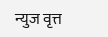न्युज वृत्त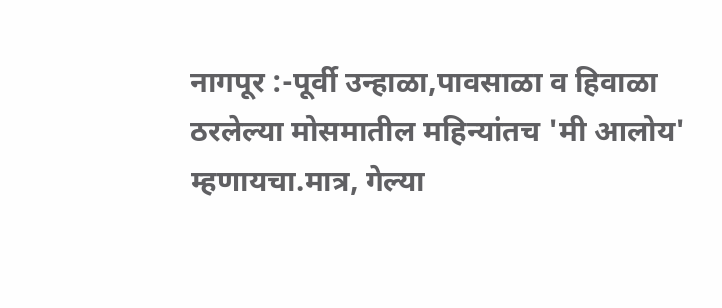नागपूर :-पूर्वी उन्हाळा,पावसाळा व हिवाळा ठरलेल्या मोसमातील महिन्यांतच 'मी आलोय' म्हणायचा.मात्र, गेल्या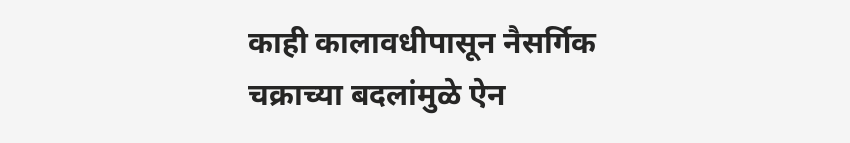काही कालावधीपासून नैसर्गिक चक्राच्या बदलांमुळे ऐन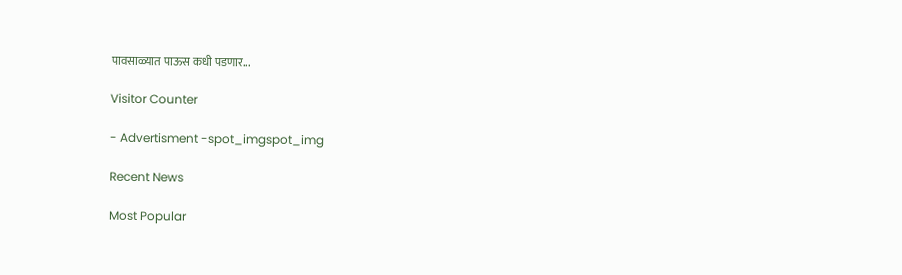पावसाळ्यात पाऊस कधी पडणार...

Visitor Counter

- Advertisment -spot_imgspot_img

Recent News

Most Popular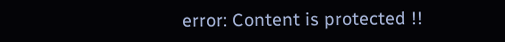error: Content is protected !!